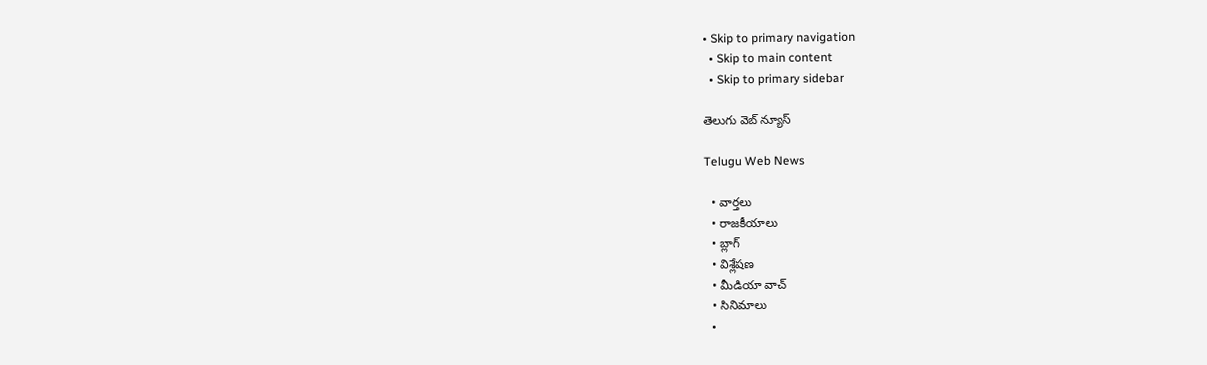• Skip to primary navigation
  • Skip to main content
  • Skip to primary sidebar

తెలుగు వెబ్ న్యూస్

Telugu Web News

  • వార్తలు
  • రాజకీయాలు
  • బ్లాగ్
  • విశ్లేషణ
  • మీడియా వాచ్
  • సినిమాలు
  •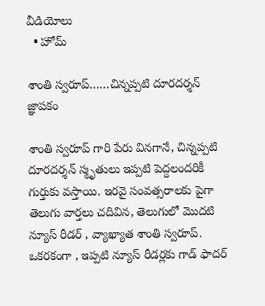వీడియోలు
  • హోమ్

శాంతి స్వరూప్……చిన్నప్పటి దూరదర్శన్ జ్ఞాపకం

శాంతి స్వరూప్ గారి పేరు వినగానే, చిన్నప్పటి దూరదర్శన్ స్మృతులు ఇప్పటి పెద్దలందరికీ గుర్తుకు వస్తాయి. ఇరవై సంవత్సరాలకు పైగా తెలుగు వార్తలు చదివిన, తెలుగులో మొదటి న్యూస్ రీడర్ , వ్యాఖ్యాత శాంతి స్వరూప్. ఒకరకంగా , ఇప్పటి న్యూస్ రీడర్లకు గాడ్ ఫాదర్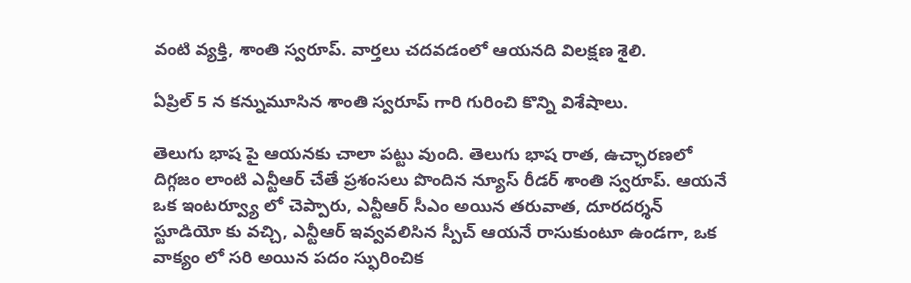వంటి వ్యక్తి, శాంతి స్వరూప్. వార్తలు చదవడంలో ఆయనది విలక్షణ శైలి.

ఏప్రిల్ 5 న కన్నుమూసిన శాంతి స్వరూప్ గారి గురించి కొన్ని విశేషాలు.

తెలుగు భాష పై ఆయనకు చాలా పట్టు వుంది. తెలుగు భాష రాత, ఉచ్ఛారణలో దిగ్గజం లాంటి ఎన్టీఆర్ చేతే ప్రశంసలు పొందిన న్యూస్ రీడర్ శాంతి స్వరూప్. ఆయనే ఒక ఇంటర్వ్యూ లో చెప్పారు, ఎన్టీఆర్ సీఎం అయిన తరువాత, దూరదర్శన్ స్టూడియో కు వచ్చి, ఎన్టీఆర్ ఇవ్వవలిసిన స్పీచ్ ఆయనే రాసుకుంటూ ఉండగా, ఒక వాక్యం లో సరి అయిన పదం స్ఫురించిక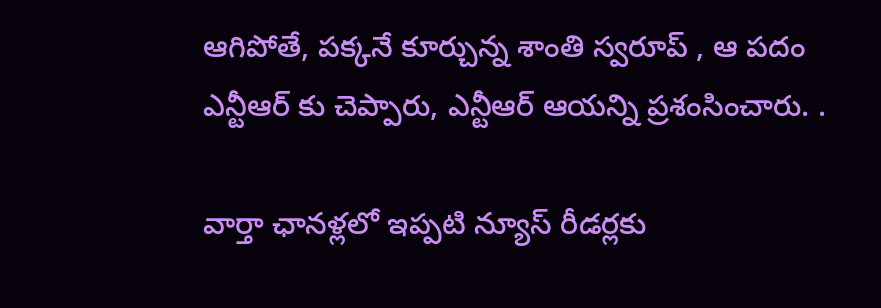ఆగిపోతే, పక్కనే కూర్చున్న శాంతి స్వరూప్ , ఆ పదం ఎన్టీఆర్ కు చెప్పారు, ఎన్టీఆర్ ఆయన్ని ప్రశంసించారు. .

వార్తా ఛానళ్లలో ఇప్పటి న్యూస్ రీడర్లకు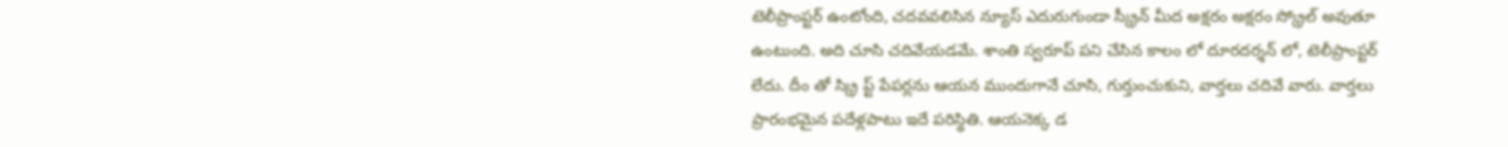టెలీప్రాంప్టర్ ఉంటోంది, చదవవలిసిన న్యూస్ ఎదురుగుండా స్క్రీన్ మీద అక్షరం అక్షరం స్క్రోల్ అవుతూ ఉంటుంది. అది చూసి చదివేయడమే. శాంతి స్వరూప్ పని చేసిన కాలం లో దూరదర్శన్ లో, టెలీప్రాంప్టర్ లేదు. దీం తో స్క్రి ప్ట్ పేపర్లను ఆయన ముందుగానే చూసి, గుర్తుంచుకుని, వార్తలు చదివే వారు. వార్తలు ప్రారంభమైన పదేళ్లపాటు ఇదే పరిస్థితి. ఆయనెక్క డ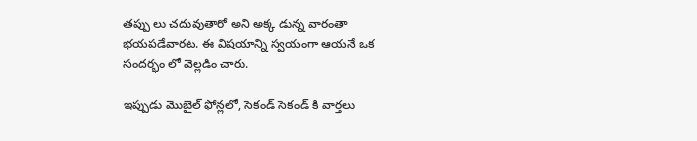తప్పు లు చదువుతారో అని అక్క డున్న వారంతా భయపడేవారట. ఈ విషయాన్ని స్వయంగా ఆయనే ఒక సందర్భం లో వెల్లడిం చారు.

ఇప్పుడు మొబైల్ ఫోన్లలో, సెకండ్ సెకండ్ కి వార్తలు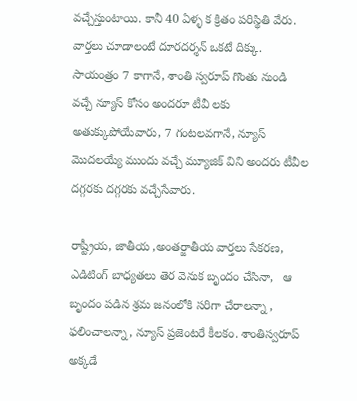వచ్చేస్తుంటాయి. కానీ 40 ఏళ్ళ క క్రితం పరిస్థితి వేరు. వార్తలు చూడాలంటే దూరదర్శన్ ఒకటే దిక్కు. సాయంత్రం 7 కాగానే, శాంతి స్వరూప్ గొంతు నుండి వచ్చే న్యూస్ కోసం అందరూ టీవీ లకు అతుక్కుపోయేవారు, 7 గంటలవగానే, న్యూస్ మొదలయ్యే ముందు వచ్చే మ్యూజిక్ విని అందరు టీవీల దగ్గరకు దగ్గరకు వచ్చేసేవారు.

రాష్ట్రీయ, జాతీయ ,అంతర్జాతీయ వార్తలు సేకరణ, ఎడిటింగ్ బాధ్యతలు తెర వెనుక బృందం చేసినా,   ఆ బృందం పడిన శ్రమ జనంలోకి సరిగా చేరాలన్నా , ఫలించాలన్నా, న్యూస్‌ ప్రజెంటరే కీలకం. శాంతిస్వరూప్‌ అక్కడే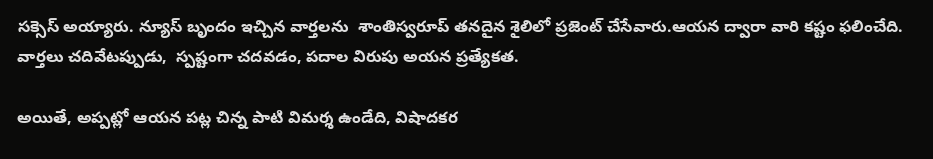సక్సెస్‌ అయ్యారు. న్యూస్ బృందం ఇచ్చిన వార్తలను  శాంతిస్వరూప్‌ తనదైన శైలిలో ప్రజెంట్‌ చేసేవారు.ఆయన ద్వారా వారి కష్టం ఫలించేది. వార్తలు చదివేటప్పుడు,  స్పష్టంగా చదవడం, పదాల విరుపు అయన ప్రత్యేకత.

అయితే, అప్పట్లో ఆయన పట్ల చిన్న పాటి విమర్శ ఉండేది, విషాదకర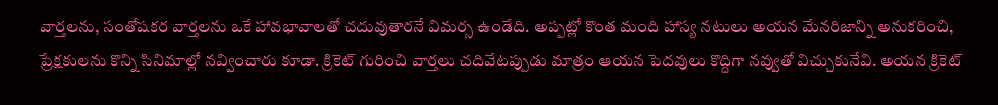వార్తలను, సంతోషకర వార్తలను ఒకే హావభావాలతో చదువుతారనే విమర్స ఉండేది. అప్పట్లో కొంత మంది హాస్య నటులు అయన మేనరిజాన్ని అనుకరించి, ప్రేక్షకులను కొన్ని సినిమాల్లో నవ్వించారు కూడా. క్రికెట్ గురించి వార్తలు చదివేటప్పుడు మాత్రం ఆయన పెదవులు కొద్దిగా నవ్వుతో విచ్చుకునేవి. అయన క్రికెట్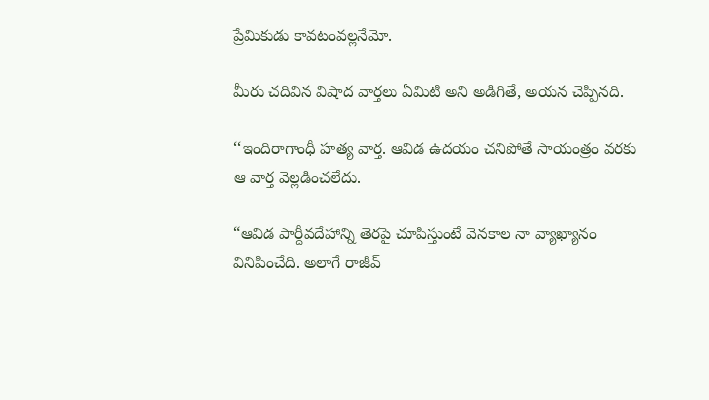ప్రేమికుడు కావటంవల్లనేమో.

మీరు చదివిన విషాద వార్తలు ఏమిటి అని అడిగితే, అయన చెప్పినది.

‘‘ఇందిరాగాంధీ హత్య వార్త. ఆవిడ ఉదయం చనిపోతే సాయంత్రం వరకు ఆ వార్త వెల్లడించలేదు.

“ఆవిడ పార్దీవదేహాన్ని తెరపై చూపిస్తుంటే వెనకాల నా వ్యాఖ్యానం వినిపించేది. అలాగే రాజీవ్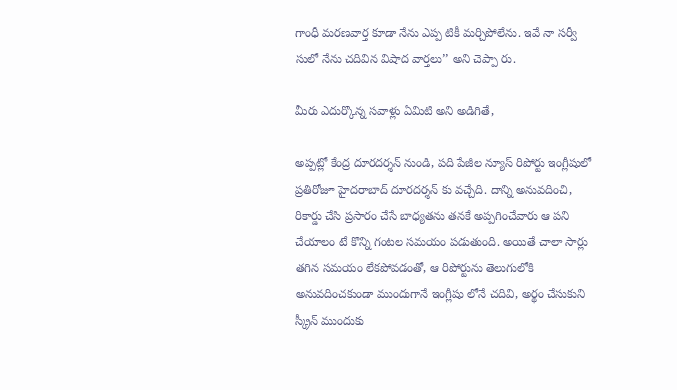గాంధీ మరణవార్త కూడా నేను ఎప్ప టికీ మర్చిపోలేను. ఇవే నా సర్వీ సులో నేను చదివిన విషాద వార్తలు’’ అని చెప్పా రు.

మీరు ఎదుర్కొన్న సవాళ్లు ఏమిటి అని అడిగితే,

అప్పట్లో కేంద్ర దూరదర్శన్ నుండి, పది పేజీల న్యూస్ రిపోర్టు ఇంగ్లీషులో  ప్రతిరోజూ హైదరాబాద్ దూరదర్శన్ కు వచ్చేది. దాన్ని అనువదించి, రికార్డు చేసి ప్రసారం చేసే బాధ్యతను తనకే అప్పగించేవారు ఆ పని చేయాలం టే కొన్ని గంటల సమయం పడుతుంది. అయితే చాలా సార్లు తగిన సమయం లేకపోవడంతో, ఆ రిపోర్టును తెలుగులోకి అనువదించకుండా ముందుగానే ఇంగ్లీషు లోనే చదివి, అర్థం చేసుకుని స్క్రీన్ ముందుకు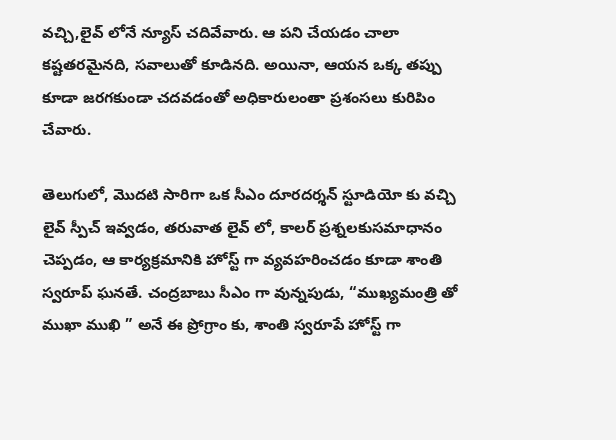వచ్చి,లైవ్ లోనే న్యూస్ చదివేవారు. ఆ పని చేయడం చాలా కష్టతరమైనది, సవాలుతో కూడినది. అయినా, ఆయన ఒక్క తప్పు కూడా జరగకుండా చదవడంతో అధికారులంతా ప్రశంసలు కురిపిం చేవారు.

తెలుగులో, మొదటి సారిగా ఒక సీఎం దూరదర్శన్ స్టూడియో కు వచ్చి లైవ్ స్పీచ్ ఇవ్వడం, తరువాత లైవ్ లో, కాలర్ ప్రశ్నలకుసమాధానం చెప్పడం, ఆ కార్యక్రమానికి హోస్ట్ గా వ్యవహరించడం కూడా శాంతి స్వరూప్ ఘనతే. చంద్రబాబు సీఎం గా వున్నపుడు, “ముఖ్యమంత్రి తో ముఖా ముఖి ” అనే ఈ ప్రోగ్రాం కు, శాంతి స్వరూపే హోస్ట్ గా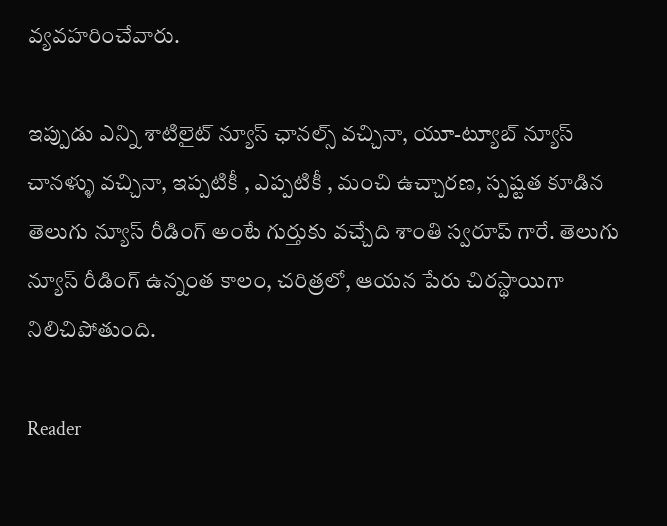వ్యవహరించేవారు.

ఇప్పుడు ఎన్ని శాటిలైట్ న్యూస్ ఛానల్స్ వచ్చినా, యూ-ట్యూబ్‌ న్యూస్ చానళ్ళు వచ్చినా, ఇప్పటికీ , ఎప్పటికీ , మంచి ఉచ్చారణ, స్పష్టత కూడిన తెలుగు న్యూస్ రీడింగ్ అంటే గుర్తుకు వచ్చేది శాంతి స్వరూప్ గారే. తెలుగు న్యూస్ రీడింగ్ ఉన్నంత కాలం, చరిత్రలో, ఆయన పేరు చిరస్థాయిగా నిలిచిపోతుంది.

Reader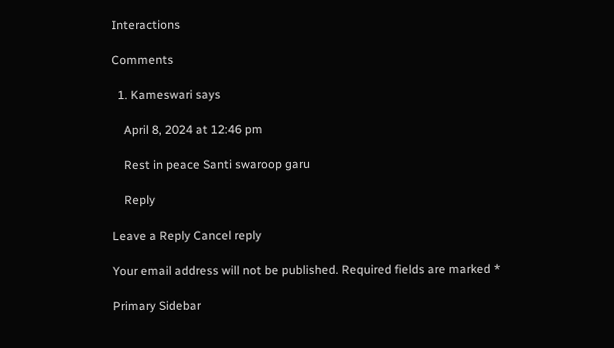Interactions

Comments

  1. Kameswari says

    April 8, 2024 at 12:46 pm

    Rest in peace Santi swaroop garu

    Reply

Leave a Reply Cancel reply

Your email address will not be published. Required fields are marked *

Primary Sidebar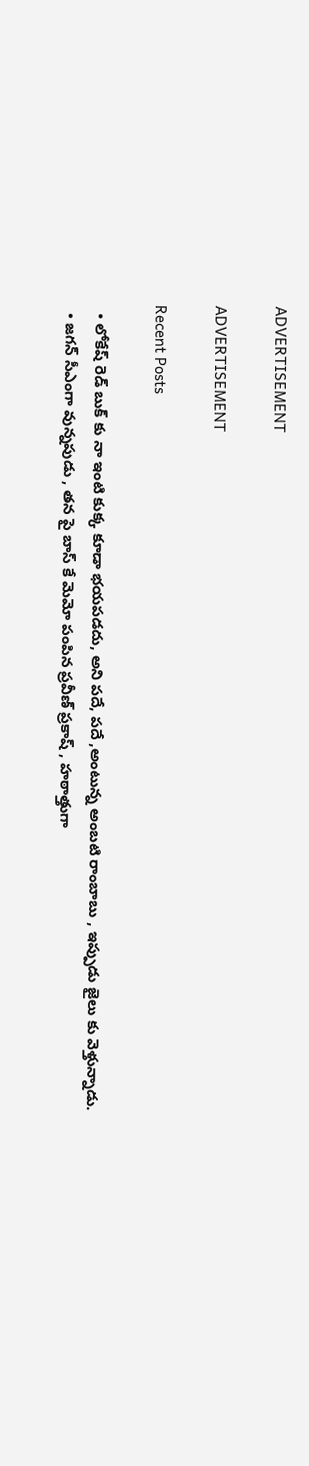ADVERTISEMENT

ADVERTISEMENT

Recent Posts

  • లోకేష్ రెడ్ బుక్ కు నా ఇంటి కుక్క కూడా భయపడదు, అని పదే, పదే ,అంటున్న అంబటి రాంబాబు , ఇప్పుడు జైలు కు వెళ్తున్నాడు.
  • జగన్ సీఎంగా వున్నపుడు , తన పై బాస్ కే మెమో పంపిన ప్రవీణ్ ప్రకాష్ , హఠాత్తుగా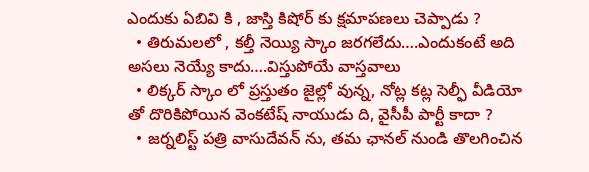ఎందుకు ఏబివి కి , జాస్తి కిషోర్ కు క్షమాపణలు చెప్పాడు ?
  • తిరుమలలో , కల్తీ నెయ్యి స్కాం జరగలేదు….ఎందుకంటే అది అసలు నెయ్యే కాదు….విస్తుపోయే వాస్తవాలు
  • లిక్కర్ స్కాం లో ప్రస్తుతం జైల్లో వున్న, నోట్ల కట్ల సెల్ఫీ వీడియో తో దొరికిపోయిన వెంకటేష్ నాయుడు ది, వైసీపీ పార్టీ కాదా ?
  • జర్నలిస్ట్ పత్రి వాసుదేవన్ ను, తమ ఛానల్ నుండి తొలగించిన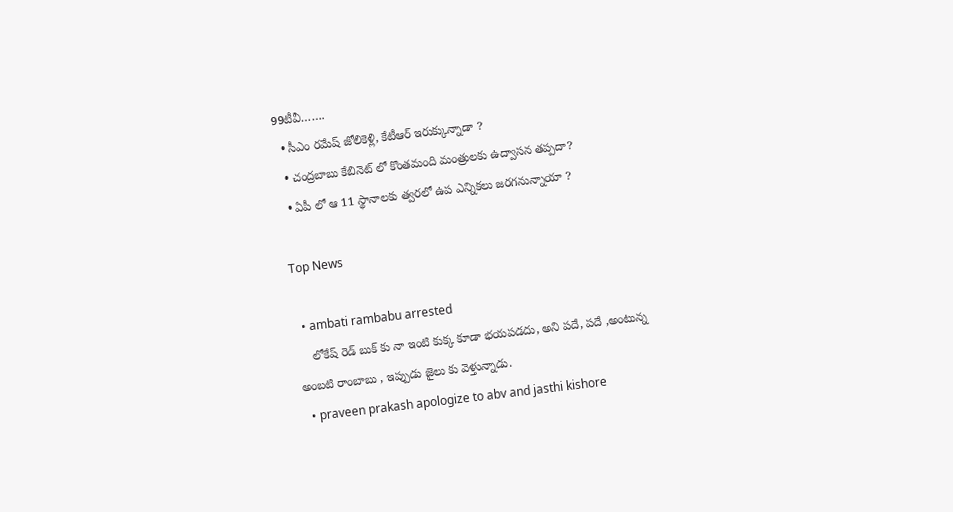99టీవీ…….
  • సీఎం రమేష్ జోలికెళ్లి, కేటీఆర్ ఇరుక్కున్నాడా ?
  • చంద్రబాబు కేబినెట్ లో కొంతమంది మంత్రులకు ఉద్వాసన తప్పదా?
  • ఏపీ లో ఆ 11 స్థానాలకు త్వరలో ఉప ఎన్నికలు జరగనున్నాయా ?

Top News

  • ambati rambabu arrested
    లోకేష్ రెడ్ బుక్ కు నా ఇంటి కుక్క కూడా భయపడదు, అని పదే, పదే ,అంటున్న అంబటి రాంబాబు , ఇప్పుడు జైలు కు వెళ్తున్నాడు.
  • praveen prakash apologize to abv and jasthi kishore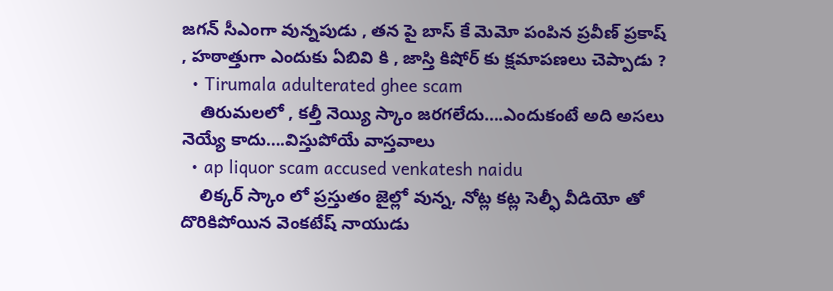జగన్ సీఎంగా వున్నపుడు , తన పై బాస్ కే మెమో పంపిన ప్రవీణ్ ప్రకాష్ , హఠాత్తుగా ఎందుకు ఏబివి కి , జాస్తి కిషోర్ కు క్షమాపణలు చెప్పాడు ?
  • Tirumala adulterated ghee scam
    తిరుమలలో , కల్తీ నెయ్యి స్కాం జరగలేదు….ఎందుకంటే అది అసలు నెయ్యే కాదు….విస్తుపోయే వాస్తవాలు
  • ap liquor scam accused venkatesh naidu
    లిక్కర్ స్కాం లో ప్రస్తుతం జైల్లో వున్న, నోట్ల కట్ల సెల్ఫీ వీడియో తో దొరికిపోయిన వెంకటేష్ నాయుడు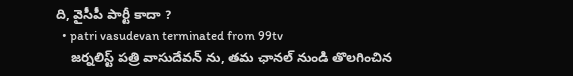ది, వైసీపీ పార్టీ కాదా ?
  • patri vasudevan terminated from 99tv
    జర్నలిస్ట్ పత్రి వాసుదేవన్ ను, తమ ఛానల్ నుండి తొలగించిన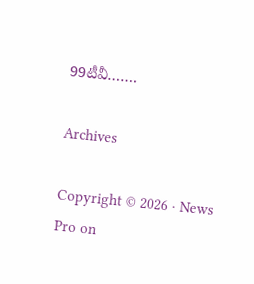99టీవీ…….

Archives

Copyright © 2026 · News Pro on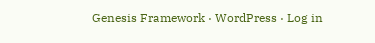Genesis Framework · WordPress · Log in